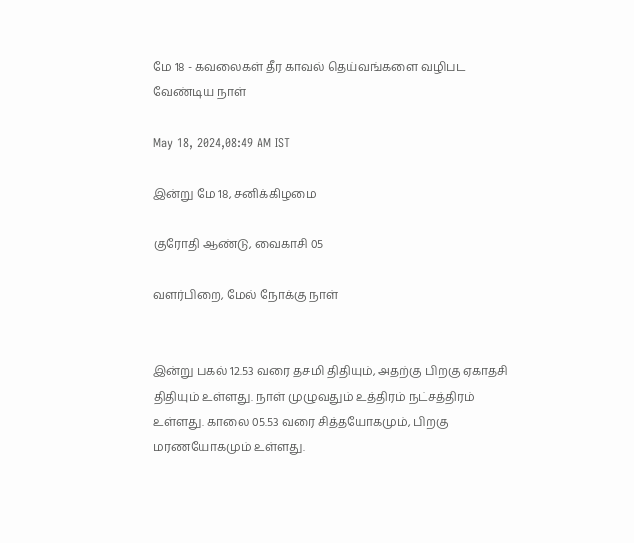மே 18 - கவலைகள் தீர காவல் தெய்வங்களை வழிபட வேண்டிய நாள்

May 18, 2024,08:49 AM IST

இன்று மே 18, சனிக்கிழமை

குரோதி ஆண்டு, வைகாசி 05

வளர்பிறை, மேல் நோக்கு நாள்


இன்று பகல் 12.53 வரை தசமி திதியும், அதற்கு பிறகு ஏகாதசி திதியும் உள்ளது. நாள் முழுவதும் உத்திரம் நட்சத்திரம் உள்ளது. காலை 05.53 வரை சித்தயோகமும், பிறகு மரணயோகமும் உள்ளது.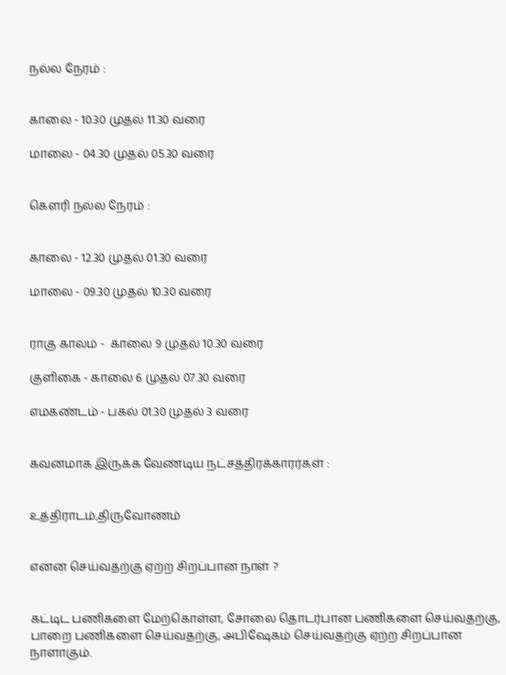நல்ல நேரம் :


காலை - 10.30 முதல் 11.30 வரை

மாலை - 04.30 முதல் 05.30 வரை


கெளரி நல்ல நேரம் :


காலை - 12.30 முதல் 01.30 வரை

மாலை - 09.30 முதல் 10.30 வரை


ராகு காலம் -  காலை 9 முதல் 10.30 வரை

குளிகை - காலை 6 முதல் 07.30 வரை

எமகண்டம் - பகல் 01.30 முதல் 3 வரை


கவனமாக இருக்க வேண்டிய நட்சத்திரக்காரர்கள் :


உத்திராடம்,திருவோணம்


என்ன செய்வதற்கு ஏற்ற சிறப்பான நாள் ?


கட்டிட பணிகளை மேற்கொள்ள, சோலை தொடர்பான பணிகளை செய்வதற்கு, பாறை பணிகளை செய்வதற்கு, அபிஷேகம் செய்வதற்கு ஏற்ற சிறப்பான நாளாகும்.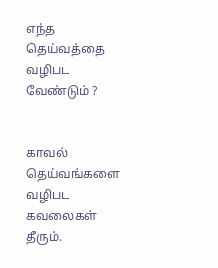எந்த தெய்வத்தை வழிபட வேண்டும் ?


காவல் தெய்வங்களை வழிபட கவலைகள் தீரும்.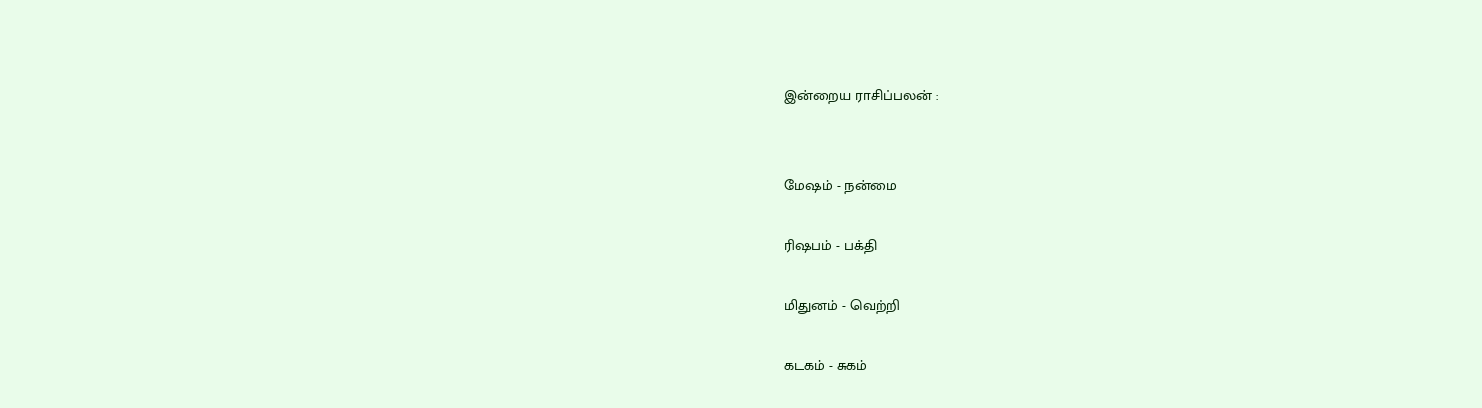இன்றைய ராசிப்பலன் :


மேஷம் - நன்மை

ரிஷபம் - பக்தி

மிதுனம் - வெற்றி

கடகம் - சுகம்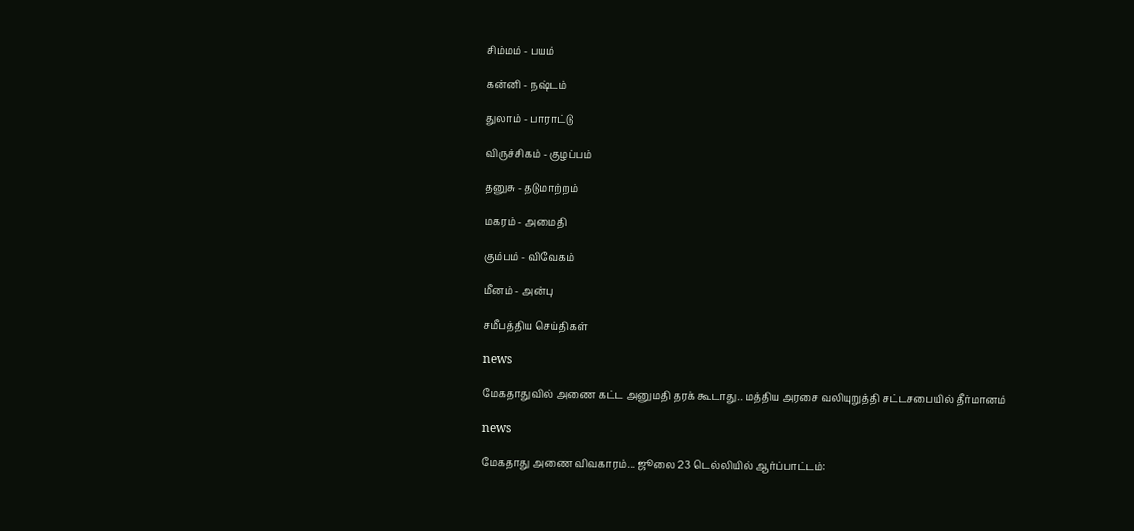சிம்மம் - பயம்

கன்னி - நஷ்டம்

துலாம் - பாராட்டு

விருச்சிகம் - குழப்பம்

தனுசு - தடுமாற்றம்

மகரம் - அமைதி

கும்பம் - விவேகம்

மீனம் - அன்பு

சமீபத்திய செய்திகள்

news

மேகதாதுவில் அணை கட்ட அனுமதி தரக் கூடாது.. மத்திய அரசை வலியுறுத்தி சட்டசபையில் தீர்மானம்

news

மேகதாது அணை விவகாரம்... ஜூலை 23 டெல்லியில் ஆர்ப்பாட்டம்: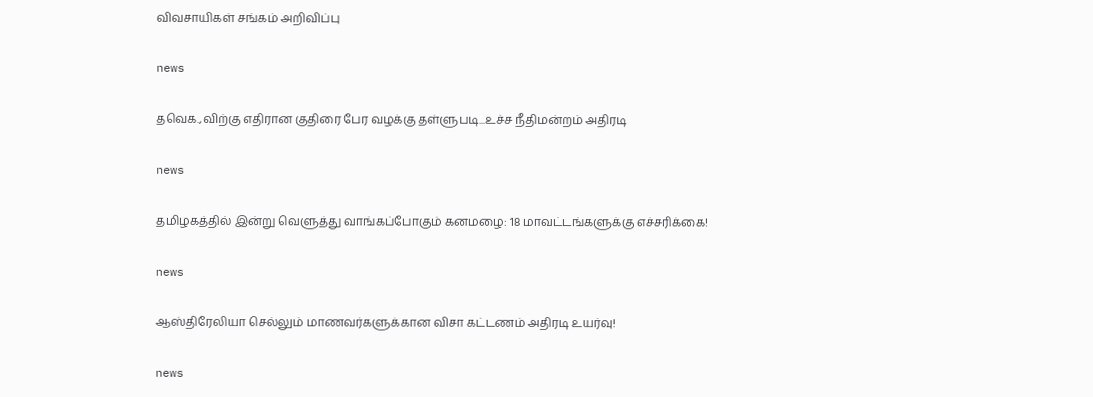விவசாயிகள் சங்கம் அறிவிப்பு

news

தவெக.,விற்கு எதிரான குதிரை பேர வழக்கு தள்ளுபடி...உச்ச நீதிமன்றம் அதிரடி

news

தமிழகத்தில் இன்று வெளுத்து வாங்கப்போகும் கனமழை: 18 மாவட்டங்களுக்கு எச்சரிக்கை!

news

ஆஸ்திரேலியா செல்லும் மாணவர்களுக்கான விசா கட்டணம் அதிரடி உயர்வு!

news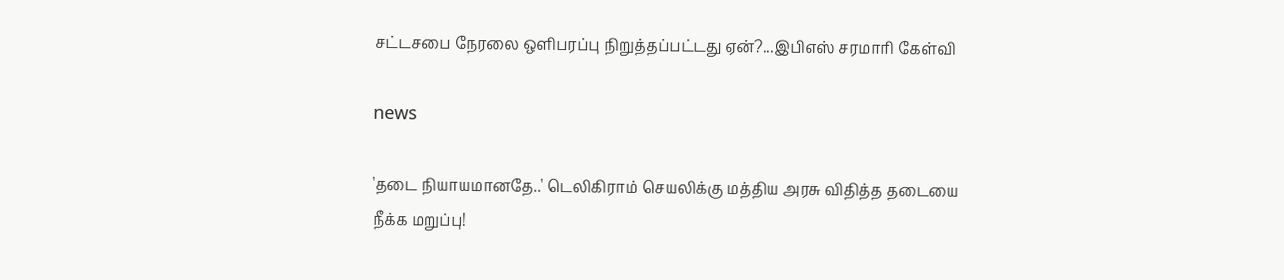சட்டசபை நேரலை ஒளிபரப்பு நிறுத்தப்பட்டது ஏன்?...இபிஎஸ் சரமாரி கேள்வி

news

'தடை நியாயமானதே..' டெலிகிராம் செயலிக்கு மத்திய அரசு விதித்த தடையை நீக்க மறுப்பு!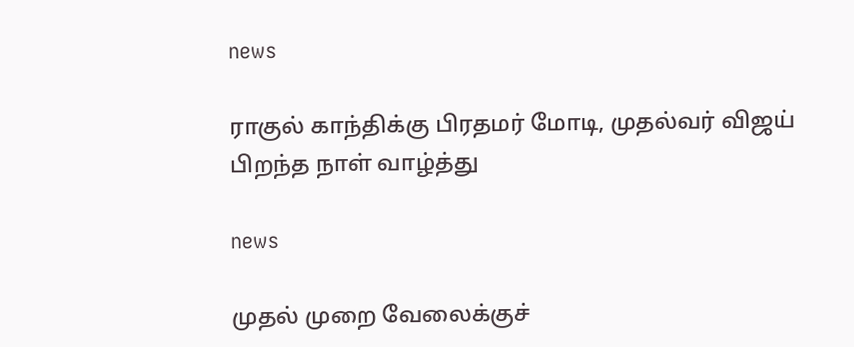news

ராகுல் காந்திக்கு பிரதமர் மோடி, முதல்வர் விஜய் பிறந்த நாள் வாழ்த்து

news

முதல் முறை வேலைக்குச்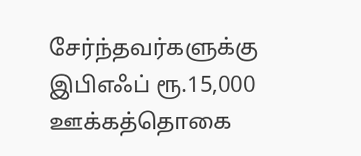சேர்ந்தவர்களுக்கு இபிஎஃப் ரூ.15,000 ஊக்கத்தொகை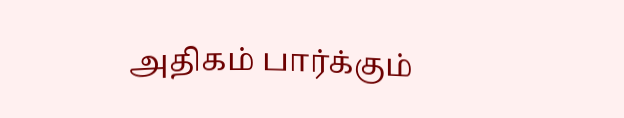அதிகம் பார்க்கும்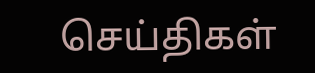செய்திகள்